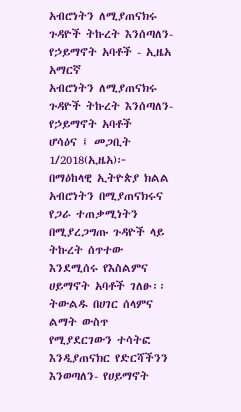አብሮነትን ለሚያጠናክሩ ጉዳዮች ትኩረት እንሰጣለን- የኃይማኖት አባቶች - ኢዜአ አማርኛ
አብሮነትን ለሚያጠናክሩ ጉዳዮች ትኩረት እንሰጣለን- የኃይማኖት አባቶች
ሆሳዕና ፤ መጋቢት 1/2018(ኢዜአ)፦ በማዕከላዊ ኢትዮጵያ ክልል አብሮነትን በሚያጠናክሩና የጋራ ተጠቃሚነትን በሚያረጋግጡ ጉዳዮች ላይ ትኩረት ሰጥተው እንደሚሰሩ የእስልምና ሀይማኖት አባቶች ገለፁ፡፡
ትውልዱ በሀገር ሰላምና ልማት ውስጥ የሚያደርገውን ተሳትፎ እንዲያጠናክር የድርሻችንን እንወጣለን- የሀይማኖት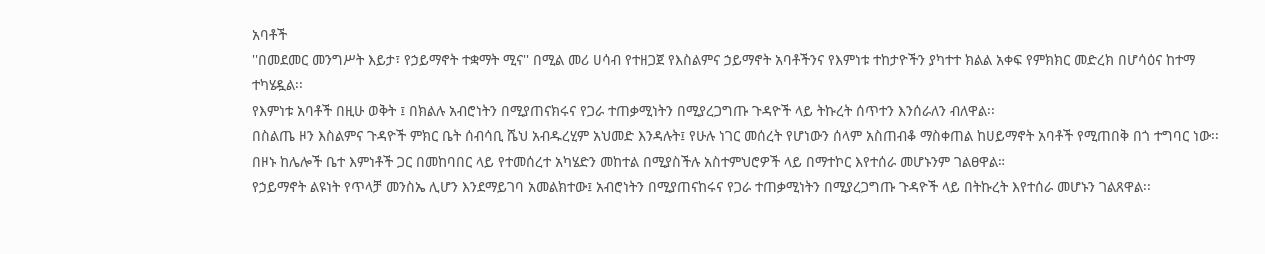አባቶች
''በመደመር መንግሥት እይታ፣ የኃይማኖት ተቋማት ሚና'' በሚል መሪ ሀሳብ የተዘጋጀ የእስልምና ኃይማኖት አባቶችንና የእምነቱ ተከታዮችን ያካተተ ክልል አቀፍ የምክክር መድረክ በሆሳዕና ከተማ ተካሄዷል፡፡
የእምነቱ አባቶች በዚሁ ወቅት ፤ በክልሉ አብሮነትን በሚያጠናክሩና የጋራ ተጠቃሚነትን በሚያረጋግጡ ጉዳዮች ላይ ትኩረት ሰጥተን እንሰራለን ብለዋል፡፡
በስልጤ ዞን እስልምና ጉዳዮች ምክር ቤት ሰብሳቢ ሼህ አብዱረሂም አህመድ እንዳሉት፤ የሁሉ ነገር መሰረት የሆነውን ሰላም አስጠብቆ ማስቀጠል ከሀይማኖት አባቶች የሚጠበቅ በጎ ተግባር ነው፡፡
በዞኑ ከሌሎች ቤተ እምነቶች ጋር በመከባበር ላይ የተመሰረተ አካሄድን መከተል በሚያስችሉ አስተምህሮዎች ላይ በማተኮር እየተሰራ መሆኑንም ገልፀዋል።
የኃይማኖት ልዩነት የጥላቻ መንስኤ ሊሆን እንደማይገባ አመልክተው፤ አብሮነትን በሚያጠናከሩና የጋራ ተጠቃሚነትን በሚያረጋግጡ ጉዳዮች ላይ በትኩረት እየተሰራ መሆኑን ገልጸዋል፡፡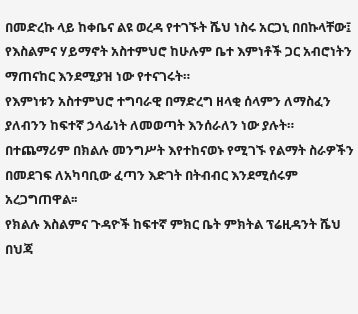በመድረኩ ላይ ከቀቤና ልዩ ወረዳ የተገኙት ሼህ ነስሩ አርጋኒ በበኩላቸው፤ የእስልምና ሃይማኖት አስተምህሮ ከሁሉም ቤተ እምነቶች ጋር አብሮነትን ማጠናከር እንደሚያዝ ነው የተናገሩት።
የእምነቱን አስተምህሮ ተግባራዊ በማድረግ ዘላቂ ሰላምን ለማስፈን ያለብንን ከፍተኛ ኃላፊነት ለመወጣት እንሰራለን ነው ያሉት።
በተጨማሪም በክልሉ መንግሥት እየተከናወኑ የሚገኙ የልማት ስራዎችን በመደገፍ ለአካባቢው ፈጣን እድገት በትብብር እንደሚሰሩም አረጋግጠዋል፡፡
የክልሉ እስልምና ጉዳዮች ከፍተኛ ምክር ቤት ምክትል ፕሬዚዳንት ሼህ በህጃ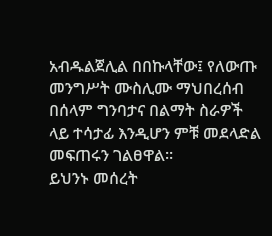አብዱልጀሊል በበኩላቸው፤ የለውጡ መንግሥት ሙስሊሙ ማህበረሰብ በሰላም ግንባታና በልማት ስራዎች ላይ ተሳታፊ እንዲሆን ምቹ መደላድል መፍጠሩን ገልፀዋል።
ይህንኑ መሰረት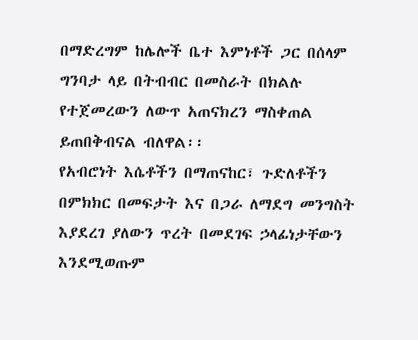በማድረግም ከሌሎች ቤተ እምነቶች ጋር በሰላም ግንባታ ላይ በትብብር በመስራት በክልሉ የተጀመረውን ለውጥ አጠናክረን ማስቀጠል ይጠበቅብናል ብለዋል፡፡
የአብሮነት እሴቶችን በማጠናከር፣ ጉድለቶችን በምክክር በመፍታት እና በጋራ ለማደግ መንግስት እያደረገ ያለውን ጥረት በመደገፍ ኃላፊነታቸውን እንደሚወጡም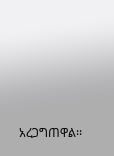አረጋግጠዋል፡፡